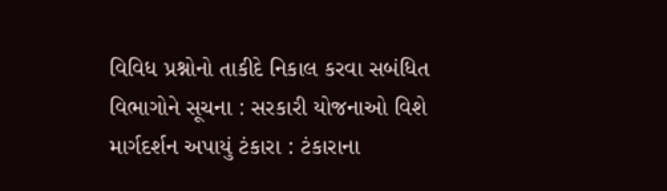વિવિધ પ્રશ્નોનો તાકીદે નિકાલ કરવા સબંધિત વિભાગોને સૂચના : સરકારી યોજનાઓ વિશે માર્ગદર્શન અપાયું ટંકારા : ટંકારાના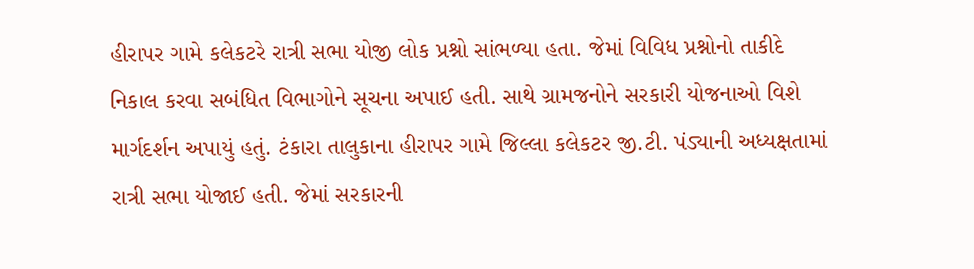હીરાપર ગામે કલેકટરે રાત્રી સભા યોજી લોક પ્રશ્નો સાંભળ્યા હતા. જેમાં વિવિધ પ્રશ્નોનો તાકીદે નિકાલ કરવા સબંધિત વિભાગોને સૂચના અપાઈ હતી. સાથે ગ્રામજનોને સરકારી યોજનાઓ વિશે માર્ગદર્શન અપાયું હતું. ટંકારા તાલુકાના હીરાપર ગામે જિલ્લા કલેકટર જી.ટી. પંડ્યાની અધ્યક્ષતામાં રાત્રી સભા યોજાઈ હતી. જેમાં સરકારની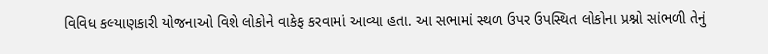વિવિધ કલ્યાણકારી યોજનાઓ વિશે લોકોને વાકેફ કરવામાં આવ્યા હતા. આ સભામાં સ્થળ ઉપર ઉપસ્થિત લોકોના પ્રશ્નો સાંભળી તેનું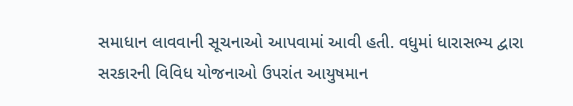સમાધાન લાવવાની સૂચનાઓ આપવામાં આવી હતી. વધુમાં ધારાસભ્ય દ્વારા સરકારની વિવિધ યોજનાઓ ઉપરાંત આયુષમાન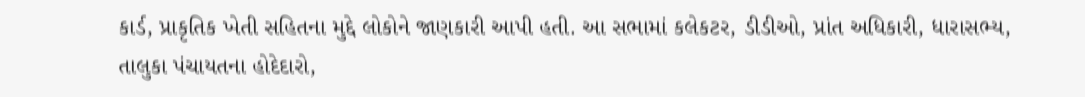કાર્ડ, પ્રાકૃતિક ખેતી સહિતના મુદ્દે લોકોને જાણકારી આપી હતી. આ સભામાં કલેકટર, ડીડીઓ, પ્રાંત અધિકારી, ધારાસભ્ય, તાલુકા પંચાયતના હોદેદારો,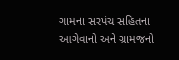ગામના સરપંચ સહિતના આગેવાનો અને ગ્રામજનો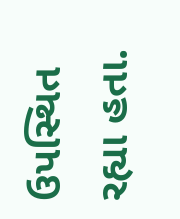ઉપસ્થિત રહ્યા હતા.